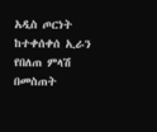አዲስ ጦርነት ከተቀሰቀሰ ኢራን የበለጠ ምላሽ በመስጠት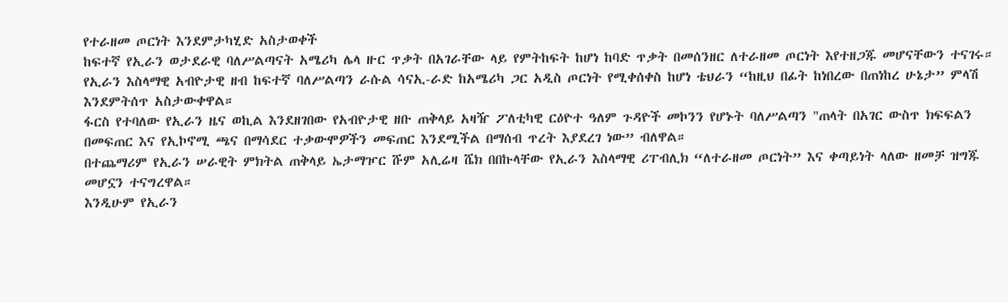የተራዘመ ጦርነት እንደምታካሂድ አስታወቀች
ከፍተኛ የኢራን ወታደራዊ ባለሥልጣናት አሜሪካ ሌላ ዙር ጥቃት በአገራቸው ላይ የምትከፍት ከሆነ ከባድ ጥቃት በመሰንዘር ለተራዘመ ጦርነት እየተዘጋጁ መሆናቸውን ተናገሩ።
የኢራን እስላማዊ አብዮታዊ ዘብ ከፍተኛ ባለሥልጣን ራሱል ሳናኢ-ራድ ከአሜሪካ ጋር አዲስ ጦርነት የሚቀሰቀስ ከሆነ ቴህራን “ከዚህ በፊት ከነበረው በጠነከረ ሁኔታ” ምላሽ እንደምትሰጥ አስታውቀዋል።
ፋርስ የተባለው የኢራን ዜና ወኪል እንደዘገበው የአብዮታዊ ዘቡ ጠቅላይ አዛዥ ፖለቲካዊ ርዕዮተ ዓለም ጉዳዮች መኮንን የሆኑት ባለሥልጣን "ጠላት በአገር ውስጥ ክፍፍልን በመፍጠር እና የኢኮኖሚ ጫና በማሳደር ተቃውሞዎችን መፍጠር እንደሚችል በማሰብ ጥረት እያደረገ ነው” ብለዋል።
በተጨማሪም የኢራን ሠራዊት ምክትል ጠቅላይ ኤታማዦር ሹም አሊሬዛ ሼክ በበኩላቸው የኢራን እስላማዊ ሪፐብሊክ “ለተራዘመ ጦርነት” እና ቀጣይነት ላለው ዘመቻ ዝግጁ መሆኗን ተናግረዋል።
እንዲሁም የኢራን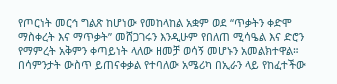የጦርነት መርኅ ግልጽ ከሆነው የመከላከል አቋም ወደ “ጥቃትን ቀድሞ ማስቀረት እና ማጥቃት” መሸጋገሩን እንዲሁም የበለጠ ሚሳዔል እና ድሮን የማምረት አቅምን ቀጣይነት ላለው ዘመቻ ወሳኝ መሆኑን አመልክተዋል።
በሳምንታት ውስጥ ይጠናቀቃል የተባለው አሜሪካ በኢራን ላይ የከፈተችው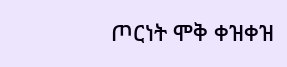ጦርነት ሞቅ ቀዝቀዝ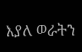እያለ ወራትን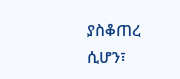ያስቆጠረ ሲሆን፣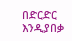በድርድር እንዲያበቃ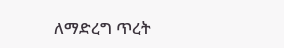ለማድረግ ጥረት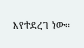እየተደረገ ነው።